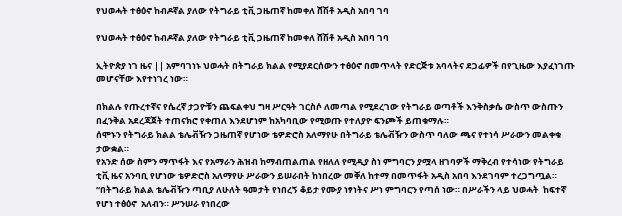የህወሓት ተፅዕኖ ከብዶኛል ያለው የትግራይ ቲቪ ጋዜጠኛ ከመቀለ ሸሽቶ አዲስ አበባ ገባ

የህወሓት ተፅዕኖ ከብዶኛል ያለው የትግራይ ቲቪ ጋዜጠኛ ከመቀለ ሸሽቶ አዲስ አበባ ገባ

ኢትዮጵያ ነገ ዜና || አምባገነኑ ህወሓት በትግራይ ክልል የሚያደርሰውን ተፅዕኖ በመጥላት የድርጅቱ አባላትና ደጋፊዎች በየጊዜው እያፈነገጡ መሆናቸው እየተነገረ ነው።

በክልሉ የጡረተኛና የሴረኛ ታጋዮቹን ጨፍልቀህ ግዛ ሥርዓት ገርስሶ ለመጣል የሚደረገው የትግራይ ወጣቶች እንቅስቃሴ ውስጥ ውስጡን በፈንቅል አደረጃጀት ተጠናክሮ የቀጠለ እንደሆነም ከአካባቢው የሚወጡ የተለያዮ ፍንጮች ይጠቁማሉ።
ሰሞኑን የትግራይ ክልል ቴሌቭዥን ጋዜጠኛ የሆነው ቴዎድሮስ አለማየሁ በትግራይ ቴሌቭዥን ውስጥ ባለው ጫና የተነሳ ሥራውን መልቀቁ ታውቋል።
የአንድ ሰው ስምን ማጥፋት እና የአማራን ሕዝብ ከማብጠልጠል የዘለለ የሚዲያ ስነ ምግባርን ያሟላ ዘገባዎች ማቅረብ የተሳነው የትግራይ ቲቪ ዜና አንባቢ የሆነው ቴዎድሮስ አለማየሁ ሥራውን ይሠራበት ከነበረው መቐለ ከተማ በመጥፋት አዲስ አበባ እንደገባም ተረጋግጧል።
“በትግራይ ክልል ቴሌቭዥን ጣቢያ ለሁለት ዓመታት የነበረኝ ቆይታ የሙያ ነፃነትና ሥነ ምግባርን የጣሰ ነው። በሥራችን ላይ ህወሓት  ከፍተኛ የሆነ ተፅዕኖ  አለብን። ሥንሠራ የነበረው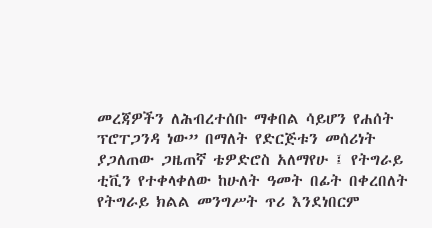መረጃዎችን ለሕብረተሰቡ ማቀበል ሳይሆን የሐሰት ፕሮፐጋንዳ ነው” በማለት የድርጅቱን መሰሪነት ያጋለጠው ጋዜጠኛ ቴዎድሮስ አለማየሁ ፤ የትግራይ ቲቪን የተቀላቀለው ከሁለት ዓመት በፊት በቀረበለት የትግራይ ክልል መንግሥት ጥሪ እንደነበርም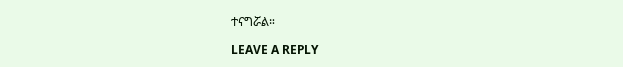ተናግሯል።

LEAVE A REPLY